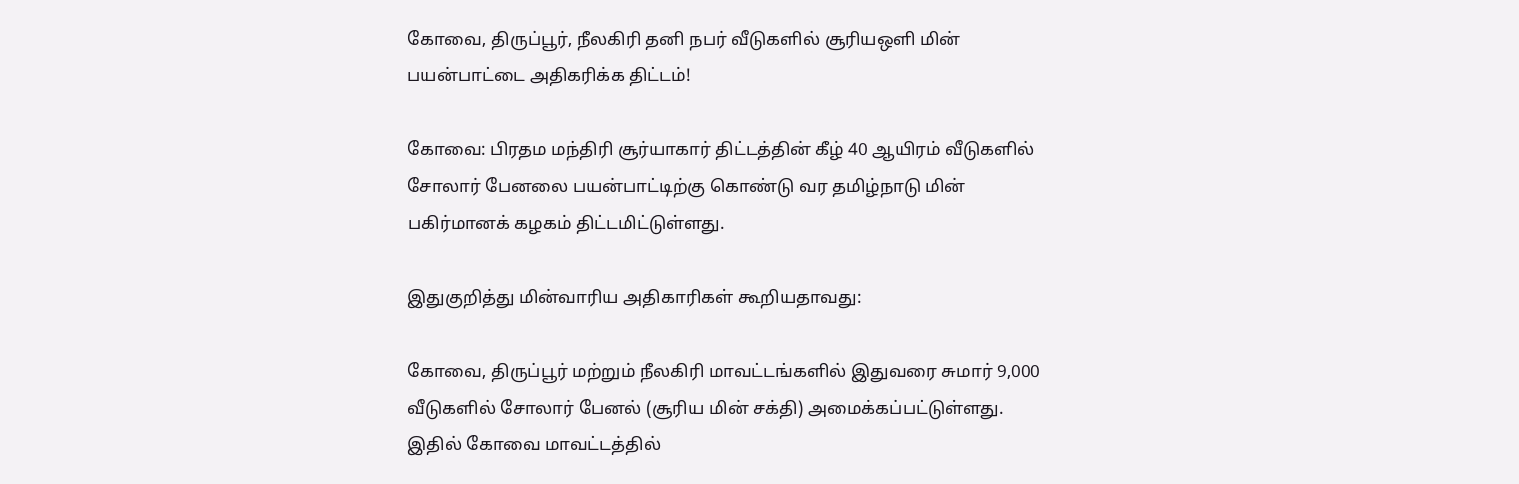கோவை, திருப்பூர், நீலகிரி தனி நபர் வீடுகளில் சூரியஒளி மின் பயன்பாட்டை அதிகரிக்க திட்டம்!

கோவை: பிரதம மந்திரி சூர்யாகார் திட்டத்தின் கீழ் 40 ஆயிரம் வீடுகளில் சோலார் பேனலை பயன்பாட்டிற்கு கொண்டு வர தமிழ்நாடு மின் பகிர்மானக் கழகம் திட்டமிட்டுள்ளது.

இதுகுறித்து மின்வாரிய அதிகாரிகள் கூறியதாவது:

கோவை, திருப்பூர் மற்றும் நீலகிரி மாவட்டங்களில் இதுவரை சுமார் 9,000 வீடுகளில் சோலார் பேனல் (சூரிய மின் சக்தி) அமைக்கப்பட்டுள்ளது. இதில் கோவை மாவட்டத்தில்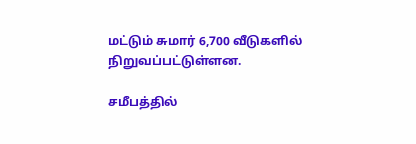மட்டும் சுமார் 6,700 வீடுகளில் நிறுவப்பட்டுள்ளன.

சமீபத்தில்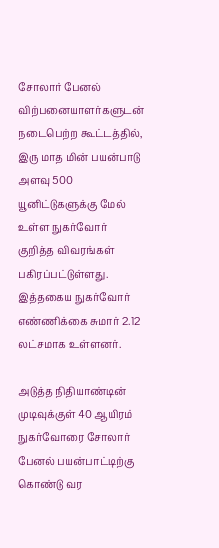சோலார் பேனல் விற்பனையாளர்களுடன் நடைபெற்ற கூட்டத்தில், இரு மாத மின் பயன்பாடு அளவு 500 யூனிட்டுகளுக்கு மேல் உள்ள நுகர்வோர் குறித்த விவரங்கள் பகிரப்பட்டுள்ளது. இத்தகைய நுகர்வோர் எண்ணிக்கை சுமார் 2.12 லட்சமாக உள்ளனர்.

அடுத்த நிதியாண்டின் முடிவுக்குள் 40 ஆயிரம் நுகர்வோரை சோலார் பேனல் பயன்பாட்டிற்கு கொண்டு வர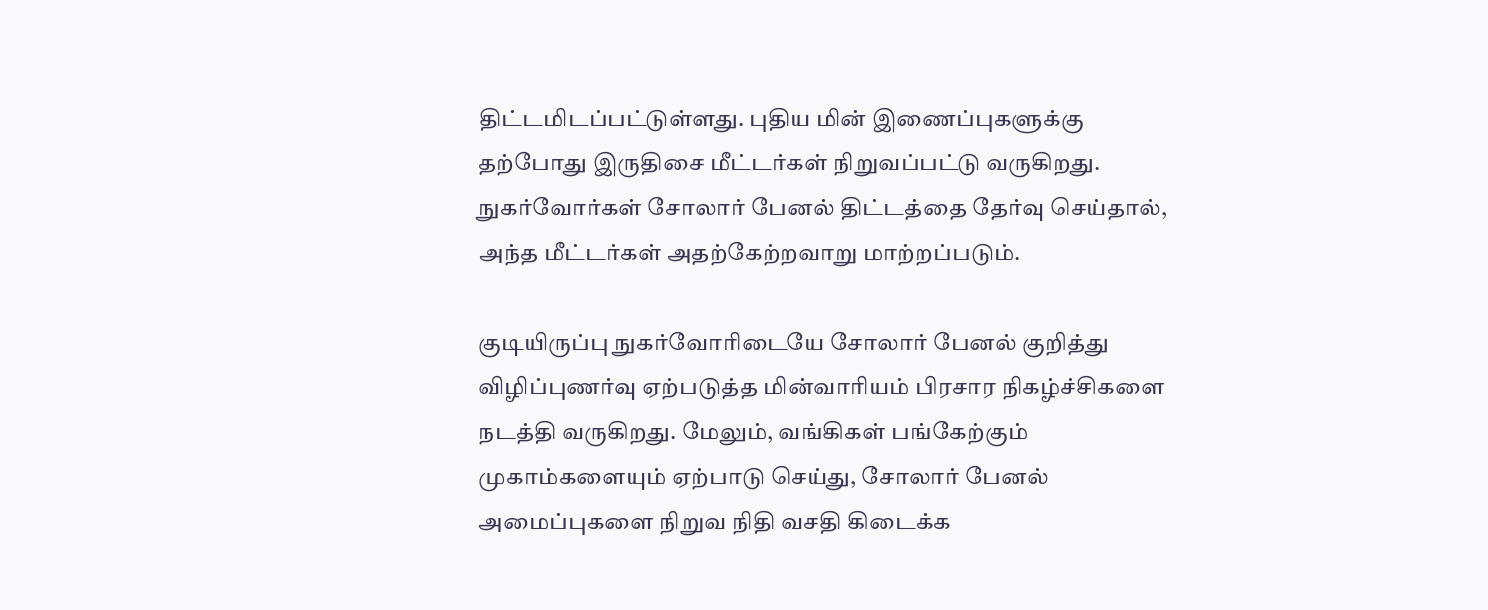திட்டமிடப்பட்டுள்ளது. புதிய மின் இணைப்புகளுக்கு தற்போது இருதிசை மீட்டர்கள் நிறுவப்பட்டு வருகிறது. நுகர்வோர்கள் சோலார் பேனல் திட்டத்தை தேர்வு செய்தால், அந்த மீட்டர்கள் அதற்கேற்றவாறு மாற்றப்படும்.

குடியிருப்பு நுகர்வோரிடையே சோலார் பேனல் குறித்து விழிப்புணர்வு ஏற்படுத்த மின்வாரியம் பிரசார நிகழ்ச்சிகளை நடத்தி வருகிறது. மேலும், வங்கிகள் பங்கேற்கும் முகாம்களையும் ஏற்பாடு செய்து, சோலார் பேனல் அமைப்புகளை நிறுவ நிதி வசதி கிடைக்க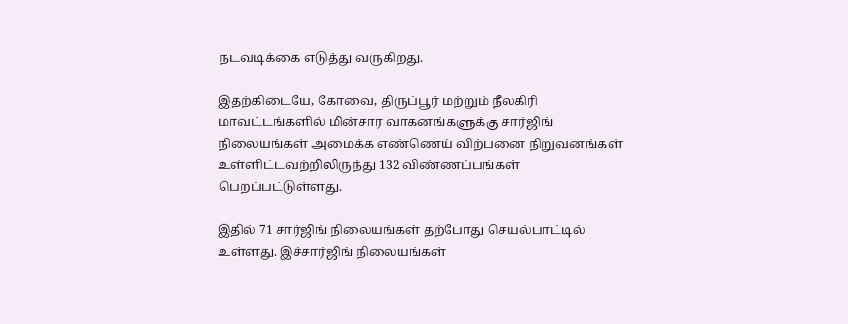நடவடிக்கை எடுத்து வருகிறது.

இதற்கிடையே, கோவை, திருப்பூர் மற்றும் நீலகிரி மாவட்டங்களில் மின்சார வாகனங்களுக்கு சார்ஜிங் நிலையங்கள் அமைக்க எண்ணெய் விற்பனை நிறுவனங்கள் உள்ளிட்டவற்றிலிருந்து 132 விண்ணப்பங்கள் பெறப்பட்டுள்ளது.

இதில் 71 சார்ஜிங் நிலையங்கள் தற்போது செயல்பாட்டில் உள்ளது. இச்சார்ஜிங் நிலையங்கள்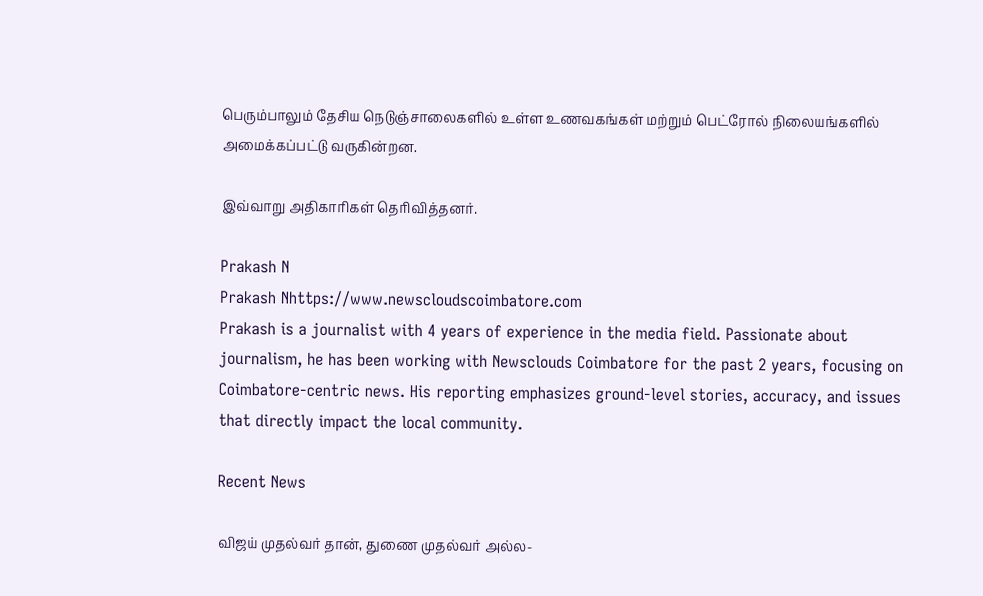பெரும்பாலும் தேசிய நெடுஞ்சாலைகளில் உள்ள உணவகங்கள் மற்றும் பெட்ரோல் நிலையங்களில் அமைக்கப்பட்டு வருகின்றன.

இவ்வாறு அதிகாரிகள் தெரிவித்தனர்.

Prakash N
Prakash Nhttps://www.newscloudscoimbatore.com
Prakash is a journalist with 4 years of experience in the media field. Passionate about journalism, he has been working with Newsclouds Coimbatore for the past 2 years, focusing on Coimbatore-centric news. His reporting emphasizes ground-level stories, accuracy, and issues that directly impact the local community.

Recent News

விஜய் முதல்வர் தான், துணை முதல்வர் அல்ல-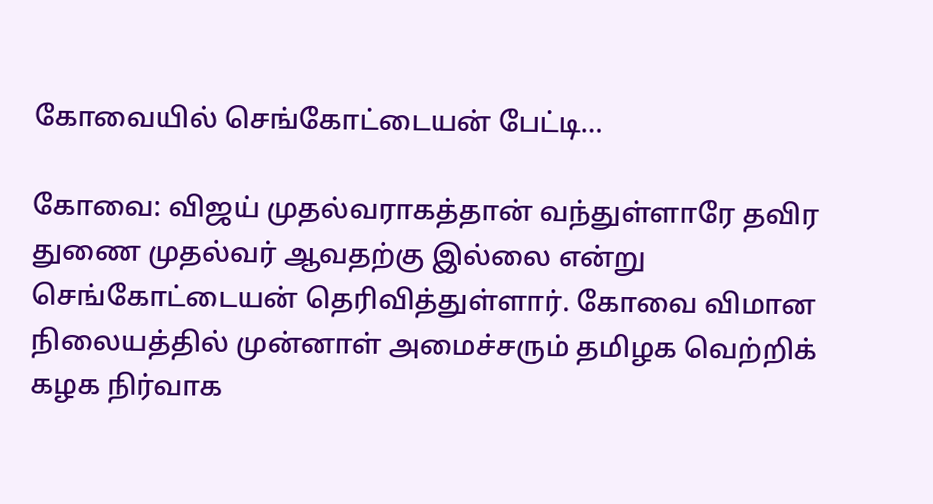கோவையில் செங்கோட்டையன் பேட்டி…

கோவை: விஜய் முதல்வராகத்தான் வந்துள்ளாரே தவிர துணை முதல்வர் ஆவதற்கு இல்லை என்று செங்கோட்டையன் தெரிவித்துள்ளார். கோவை விமான நிலையத்தில் முன்னாள் அமைச்சரும் தமிழக வெற்றிக் கழக நிர்வாக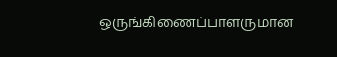ஒருங்கிணைப்பாளருமான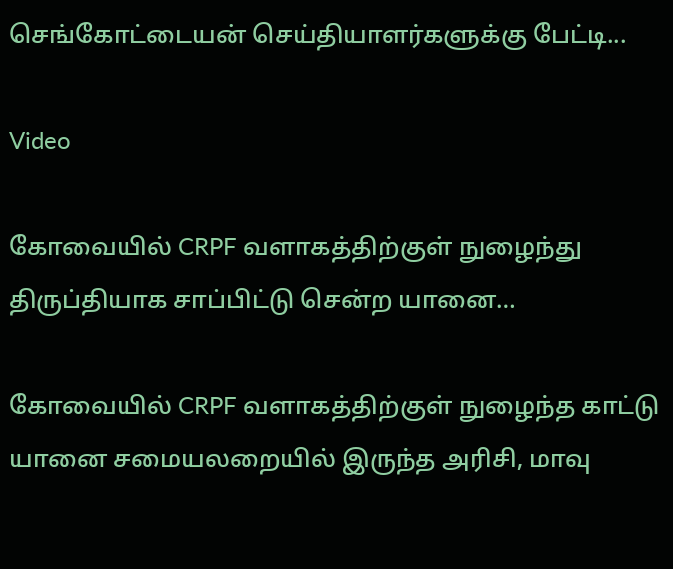செங்கோட்டையன் செய்தியாளர்களுக்கு பேட்டி...

Video

கோவையில் CRPF வளாகத்திற்குள் நுழைந்து திருப்தியாக சாப்பிட்டு சென்ற யானை…

கோவையில் CRPF வளாகத்திற்குள் நுழைந்த காட்டு யானை சமையலறையில் இருந்த அரிசி, மாவு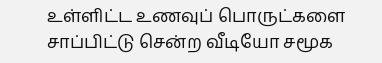உள்ளிட்ட உணவுப் பொருட்களை சாப்பிட்டு சென்ற வீடியோ சமூக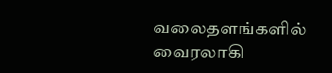வலைதளங்களில் வைரலாகி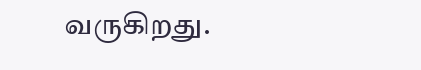வருகிறது.